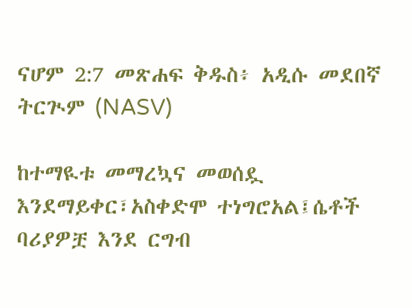ናሆም 2:7 መጽሐፍ ቅዱስ፥ አዲሱ መደበኛ ትርጒም (NASV)

ከተማዪቱ መማረኳና መወሰዷ እንደማይቀር፣አስቀድሞ ተነግሮአል፤ሴቶች ባሪያዎቿ እንደ ርግብ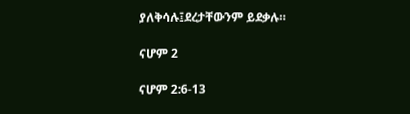ያለቅሳሉ፤ደረታቸውንም ይደቃሉ።

ናሆም 2

ናሆም 2:6-13